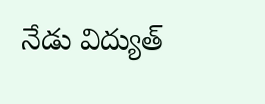నేడు విద్యుత్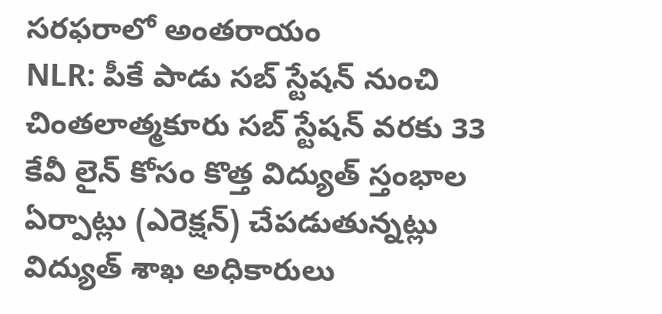సరఫరాలో అంతరాయం
NLR: పీకే పాడు సబ్ స్టేషన్ నుంచి చింతలాత్మకూరు సబ్ స్టేషన్ వరకు 33 కేవీ లైన్ కోసం కొత్త విద్యుత్ స్తంభాల ఏర్పాట్లు (ఎరెక్షన్) చేపడుతున్నట్లు విద్యుత్ శాఖ అధికారులు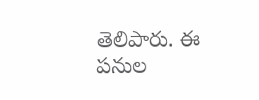తెలిపారు. ఈ పనుల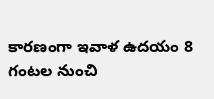కారణంగా ఇవాళ ఉదయం 8 గంటల నుంచి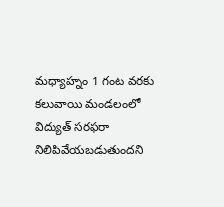మధ్యాహ్నం 1 గంట వరకు కలువాయి మండలంలో విద్యుత్ సరఫరా నిలిపివేయబడుతుందని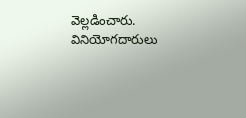వెల్లడించారు. వినియోగదారులు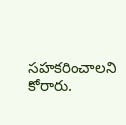సహకరించాలని కోరారు.